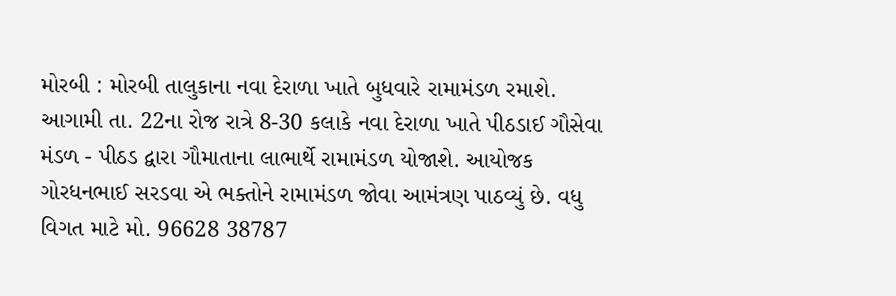મોરબી : મોરબી તાલુકાના નવા દેરાળા ખાતે બુધવારે રામામંડળ રમાશે. આગામી તા. 22ના રોજ રાત્રે 8-30 કલાકે નવા દેરાળા ખાતે પીઠડાઈ ગૌસેવા મંડળ - પીઠડ દ્વારા ગૌમાતાના લાભાર્થે રામામંડળ યોજાશે. આયોજક ગોરધનભાઈ સરડવા એ ભક્તોને રામામંડળ જોવા આમંત્રણ પાઠવ્યું છે. વધુ વિગત માટે મો. 96628 38787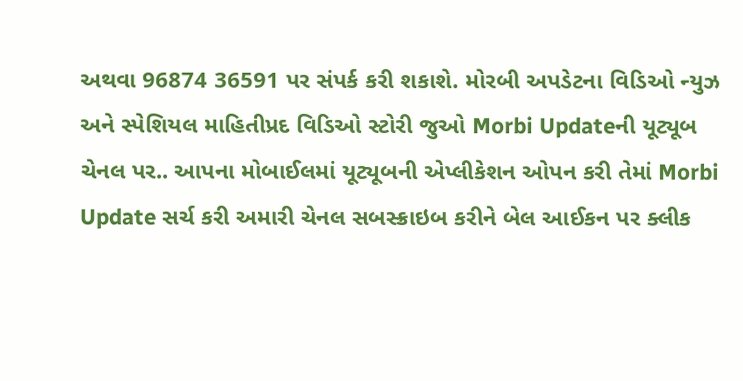અથવા 96874 36591 પર સંપર્ક કરી શકાશે. મોરબી અપડેટના વિડિઓ ન્યુઝ અને સ્પેશિયલ માહિતીપ્રદ વિડિઓ સ્ટોરી જુઓ Morbi Updateની યૂટ્યૂબ ચેનલ પર.. આપના મોબાઈલમાં યૂટ્યૂબની એપ્લીકેશન ઓપન કરી તેમાં Morbi Update સર્ચ કરી અમારી ચેનલ સબસ્ક્રાઇબ કરીને બેલ આઈકન પર ક્લીક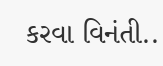કરવા વિનંતી..